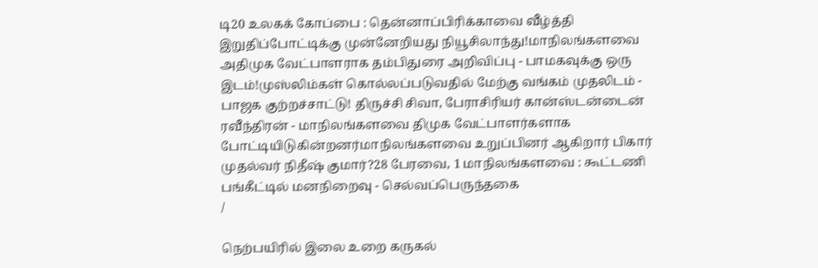டி20 உலகக் கோப்பை : தென்னாப்பிரிக்காவை வீழ்த்தி இறுதிப்போட்டிக்கு முன்னேறியது நியூசிலாந்து!மாநிலங்களவை அதிமுக வேட்பாளராக தம்பிதுரை அறிவிப்பு - பாமகவுக்கு ஒரு இடம்!முஸ்லிம்கள் கொல்லப்படுவதில் மேற்கு வங்கம் முதலிடம் - பாஜக குற்றச்சாட்டு! திருச்சி சிவா, பேராசிரியர் கான்ஸ்டன்டைன் ரவீந்திரன் - மாநிலங்களவை திமுக வேட்பாளர்களாக போட்டியிடுகின்றனர்மாநிலங்களவை உறுப்பினர் ஆகிறார் பிகார் முதல்வர் நிதீஷ் குமார்?28 பேரவை, 1 மாநிலங்களவை : கூட்டணி பங்கீட்டில் மனநிறைவு - செல்வப்பெருந்தகை
/

நெற்பயிரில் இலை உறை கருகல்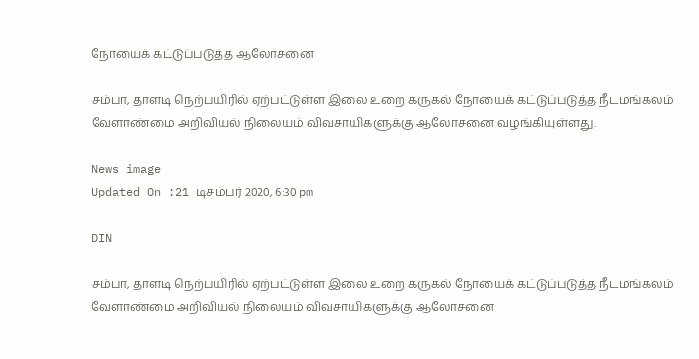நோயைக் கட்டுப்படுத்த ஆலோசனை

சம்பா, தாளடி நெற்பயிரில் ஏற்பட்டுள்ள இலை உறை கருகல் நோயைக் கட்டுப்படுத்த நீடமங்கலம் வேளாண்மை அறிவியல் நிலையம் விவசாயிகளுக்கு ஆலோசனை வழங்கியுள்ளது.

News image
Updated On :21 டிசம்பர் 2020, 6:30 pm

DIN

சம்பா, தாளடி நெற்பயிரில் ஏற்பட்டுள்ள இலை உறை கருகல் நோயைக் கட்டுப்படுத்த நீடமங்கலம் வேளாண்மை அறிவியல் நிலையம் விவசாயிகளுக்கு ஆலோசனை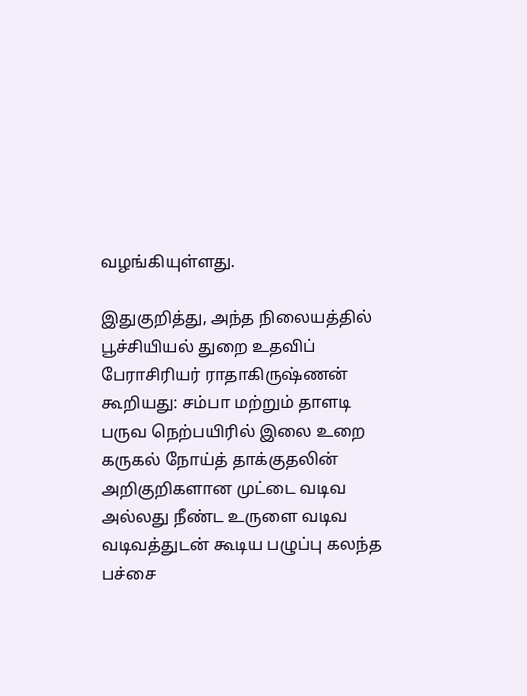வழங்கியுள்ளது.

இதுகுறித்து, அந்த நிலையத்தில் பூச்சியியல் துறை உதவிப் பேராசிரியர் ராதாகிருஷ்ணன் கூறியது: சம்பா மற்றும் தாளடி பருவ நெற்பயிரில் இலை உறை கருகல் நோய்த் தாக்குதலின் அறிகுறிகளான முட்டை வடிவ அல்லது நீண்ட உருளை வடிவ வடிவத்துடன் கூடிய பழுப்பு கலந்த பச்சை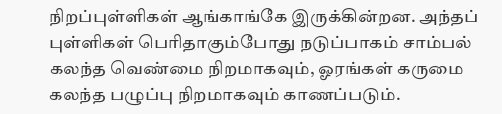நிறப்புள்ளிகள் ஆங்காங்கே இருக்கின்றன. அந்தப் புள்ளிகள் பெரிதாகும்போது நடுப்பாகம் சாம்பல் கலந்த வெண்மை நிறமாகவும், ஓரங்கள் கருமை கலந்த பழுப்பு நிறமாகவும் காணப்படும்.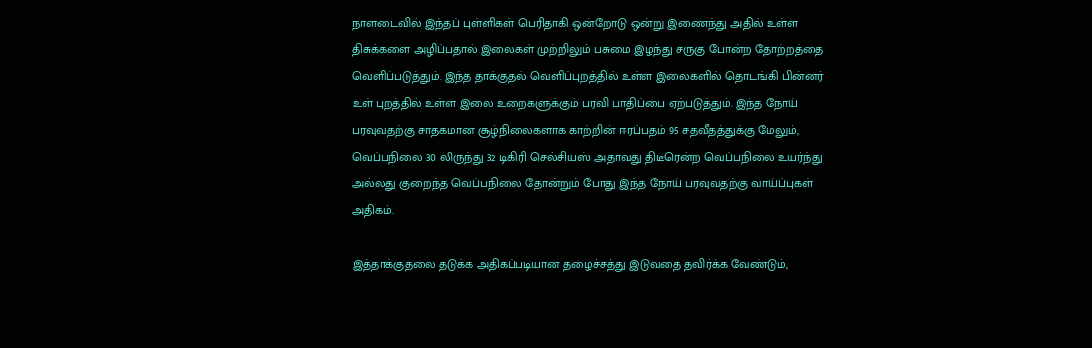நாளடைவில் இந்தப் புள்ளிகள் பெரிதாகி ஒன்றோடு ஒன்று இணைந்து அதில் உள்ள திசுக்களை அழிப்பதால் இலைகள் முற்றிலும் பசுமை இழந்து சருகு போன்ற தோற்றத்தை வெளிப்படுத்தும். இந்த தாக்குதல் வெளிப்புறத்தில் உள்ள இலைகளில் தொடங்கி பின்னர் உள் புறத்தில் உள்ள இலை உறைகளுக்கும் பரவி பாதிப்பை ஏற்படுத்தும். இந்த நோய் பரவுவதற்கு சாதகமான சூழ்நிலைகளாக காற்றின் ஈரப்பதம் 95 சதவீதத்துக்கு மேலும், வெப்பநிலை 30 லிருந்து 32 டிகிரி செல்சியஸ் அதாவது திடீரென்ற வெப்பநிலை உயர்ந்து அல்லது குறைந்த வெப்பநிலை தோன்றும் போது இந்த நோய் பரவுவதற்கு வாய்ப்புகள் அதிகம்.

இத்தாக்குதலை தடுக்க அதிகப்படியான தழைச்சத்து இடுவதை தவிர்க்க வேண்டும்,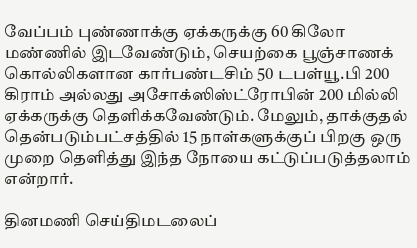வேப்பம் புண்ணாக்கு ஏக்கருக்கு 60 கிலோ மண்ணில் இடவேண்டும், செயற்கை பூஞ்சாணக் கொல்லிகளான கார்பண்டசிம் 50 டபள்யூ.பி 200 கிராம் அல்லது அசோக்ஸிஸ்ட்ரோபின் 200 மில்லி ஏக்கருக்கு தெளிக்கவேண்டும். மேலும், தாக்குதல் தென்படும்பட்சத்தில் 15 நாள்களுக்குப் பிறகு ஒரு முறை தெளித்து இந்த நோயை கட்டுப்படுத்தலாம் என்றார்.

தினமணி செய்திமடலைப்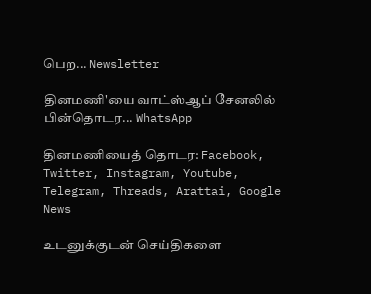பெற... Newsletter

தினமணி'யை வாட்ஸ்ஆப் சேனலில் பின்தொடர... WhatsApp

தினமணியைத் தொடர: Facebook, Twitter, Instagram, Youtube, Telegram, Threads, Arattai, Google News

உடனுக்குடன் செய்திகளை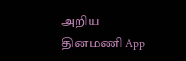அறிய தினமணி App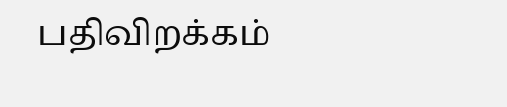பதிவிறக்கம்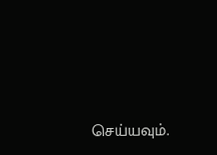செய்யவும்.